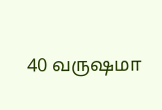40 வருஷமா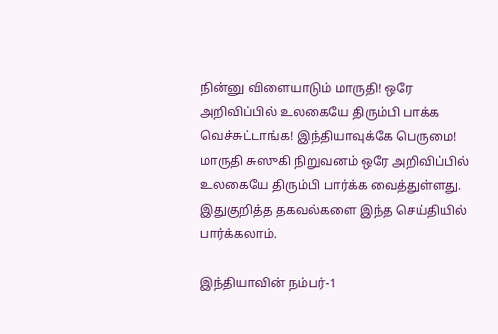நின்னு விளையாடும் மாருதி! ஒரே அறிவிப்பில் உலகையே திரும்பி பாக்க வெச்சுட்டாங்க! இந்தியாவுக்கே பெருமை!
மாருதி சுஸுகி நிறுவனம் ஒரே அறிவிப்பில் உலகையே திரும்பி பார்க்க வைத்துள்ளது. இதுகுறித்த தகவல்களை இந்த செய்தியில் பார்க்கலாம்.

இந்தியாவின் நம்பர்-1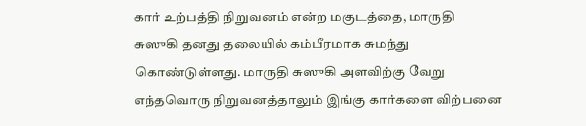கார் உற்பத்தி நிறுவனம் என்ற மகுடத்தை, மாருதி சுஸுகி தனது தலையில் கம்பீரமாக சுமந்து கொண்டுள்ளது. மாருதி சுஸுகி அளவிற்கு வேறு எந்தவொரு நிறுவனத்தாலும் இங்கு கார்களை விற்பனை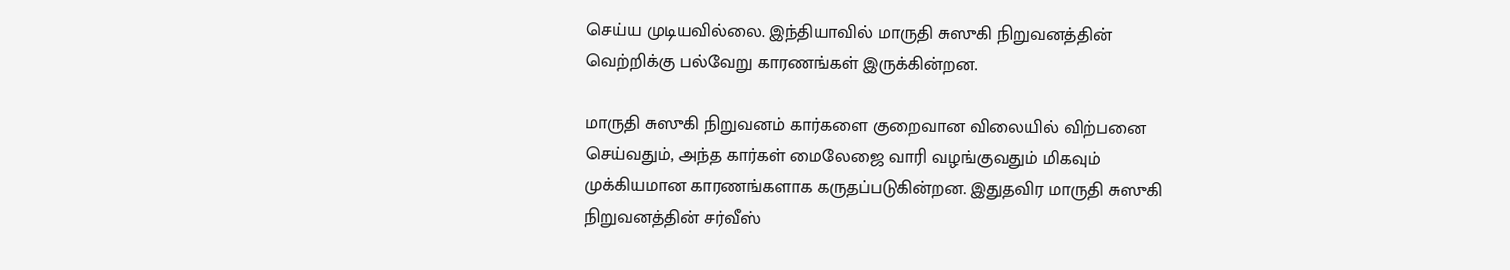செய்ய முடியவில்லை. இந்தியாவில் மாருதி சுஸுகி நிறுவனத்தின் வெற்றிக்கு பல்வேறு காரணங்கள் இருக்கின்றன.

மாருதி சுஸுகி நிறுவனம் கார்களை குறைவான விலையில் விற்பனை செய்வதும், அந்த கார்கள் மைலேஜை வாரி வழங்குவதும் மிகவும் முக்கியமான காரணங்களாக கருதப்படுகின்றன. இதுதவிர மாருதி சுஸுகி நிறுவனத்தின் சர்வீஸ்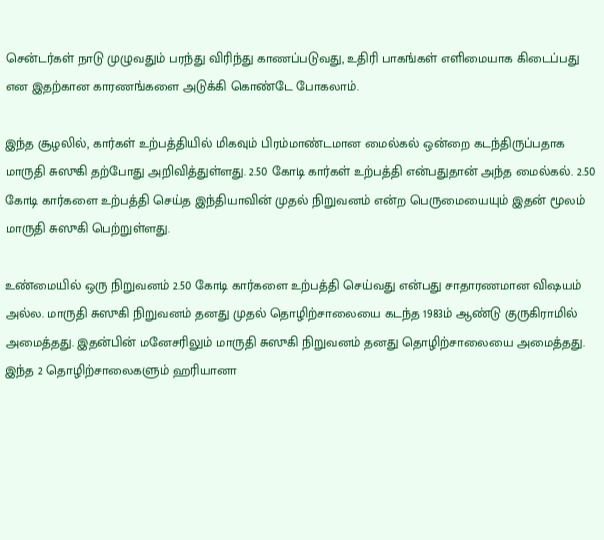சென்டர்கள் நாடு முழுவதும் பரந்து விரிந்து காணப்படுவது, உதிரி பாகங்கள் எளிமையாக கிடைப்பது என இதற்கான காரணங்களை அடுக்கி கொண்டே போகலாம்.

இந்த சூழலில், கார்கள் உற்பத்தியில் மிகவும் பிரம்மாண்டமான மைல்கல் ஒன்றை கடந்திருப்பதாக மாருதி சுஸுகி தற்போது அறிவித்துள்ளது. 2.50 கோடி கார்கள் உற்பத்தி என்பதுதான் அந்த மைல்கல். 2.50 கோடி கார்களை உற்பத்தி செய்த இந்தியாவின் முதல் நிறுவனம் என்ற பெருமையையும் இதன் மூலம் மாருதி சுஸுகி பெற்றுள்ளது.

உண்மையில் ஒரு நிறுவனம் 2.50 கோடி கார்களை உற்பத்தி செய்வது என்பது சாதாரணமான விஷயம் அல்ல. மாருதி சுஸுகி நிறுவனம் தனது முதல் தொழிற்சாலையை கடந்த 1983ம் ஆண்டு குருகிராமில் அமைத்தது. இதன்பின் மனேசரிலும் மாருதி சுஸுகி நிறுவனம் தனது தொழிற்சாலையை அமைத்தது. இந்த 2 தொழிற்சாலைகளும் ஹரியானா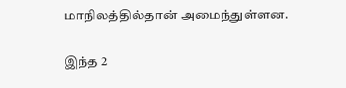மாநிலத்தில்தான் அமைந்துள்ளன.

இந்த 2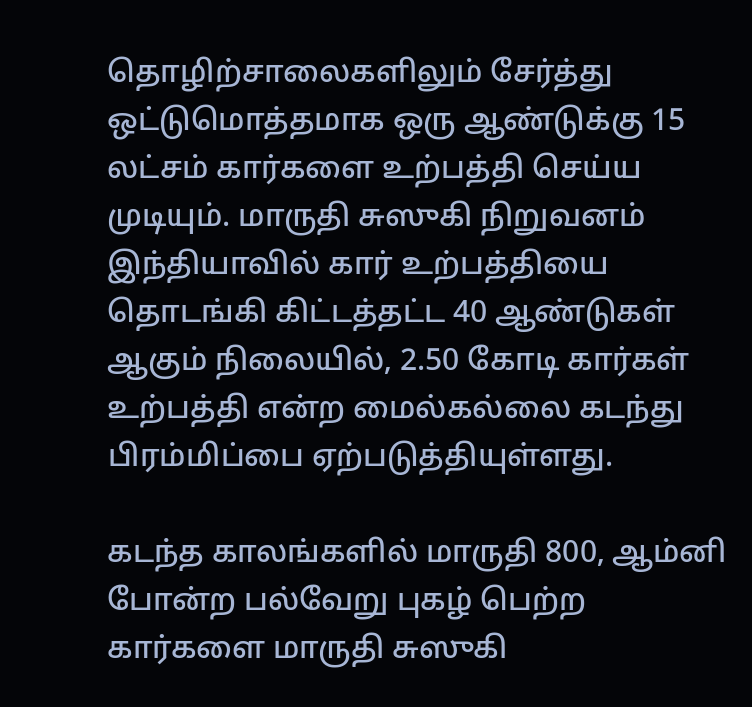தொழிற்சாலைகளிலும் சேர்த்து ஒட்டுமொத்தமாக ஒரு ஆண்டுக்கு 15 லட்சம் கார்களை உற்பத்தி செய்ய முடியும். மாருதி சுஸுகி நிறுவனம் இந்தியாவில் கார் உற்பத்தியை தொடங்கி கிட்டத்தட்ட 40 ஆண்டுகள் ஆகும் நிலையில், 2.50 கோடி கார்கள் உற்பத்தி என்ற மைல்கல்லை கடந்து பிரம்மிப்பை ஏற்படுத்தியுள்ளது.

கடந்த காலங்களில் மாருதி 800, ஆம்னி போன்ற பல்வேறு புகழ் பெற்ற கார்களை மாருதி சுஸுகி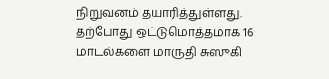நிறுவனம் தயாரித்துள்ளது. தற்போது ஒட்டுமொத்தமாக 16 மாடல்களை மாருதி சுஸுகி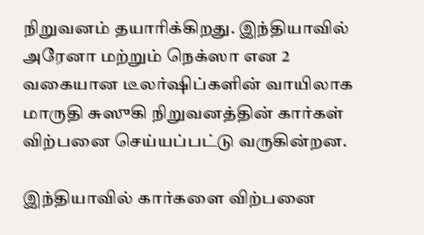நிறுவனம் தயாரிக்கிறது. இந்தியாவில் அரேனா மற்றும் நெக்ஸா என 2 வகையான டீலர்ஷிப்களின் வாயிலாக மாருதி சுஸுகி நிறுவனத்தின் கார்கள் விற்பனை செய்யப்பட்டு வருகின்றன.

இந்தியாவில் கார்களை விற்பனை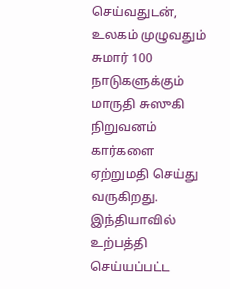செய்வதுடன், உலகம் முழுவதும் சுமார் 100 நாடுகளுக்கும் மாருதி சுஸுகி நிறுவனம் கார்களை ஏற்றுமதி செய்து வருகிறது. இந்தியாவில் உற்பத்தி செய்யப்பட்ட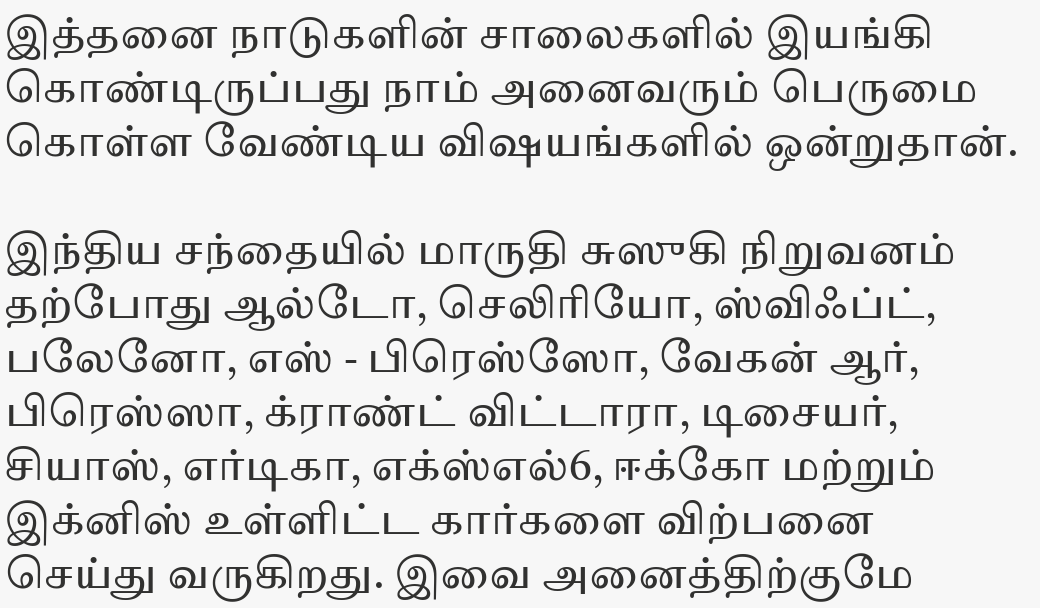இத்தனை நாடுகளின் சாலைகளில் இயங்கி கொண்டிருப்பது நாம் அனைவரும் பெருமை கொள்ள வேண்டிய விஷயங்களில் ஒன்றுதான்.

இந்திய சந்தையில் மாருதி சுஸுகி நிறுவனம் தற்போது ஆல்டோ, செலிரியோ, ஸ்விஃப்ட், பலேனோ, எஸ் - பிரெஸ்ஸோ, வேகன் ஆர், பிரெஸ்ஸா, க்ராண்ட் விட்டாரா, டிசையர், சியாஸ், எர்டிகா, எக்ஸ்எல்6, ஈக்கோ மற்றும் இக்னிஸ் உள்ளிட்ட கார்களை விற்பனை செய்து வருகிறது. இவை அனைத்திற்குமே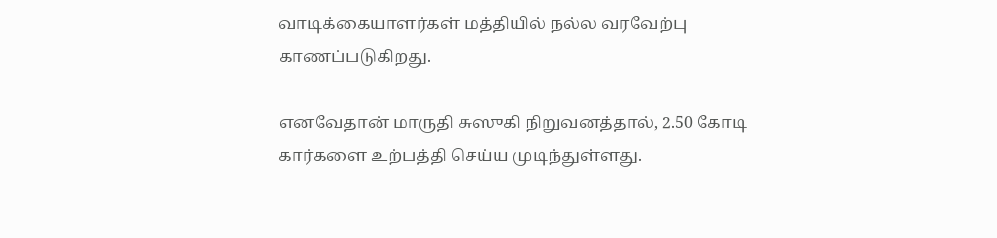வாடிக்கையாளர்கள் மத்தியில் நல்ல வரவேற்பு காணப்படுகிறது.

எனவேதான் மாருதி சுஸுகி நிறுவனத்தால், 2.50 கோடி கார்களை உற்பத்தி செய்ய முடிந்துள்ளது.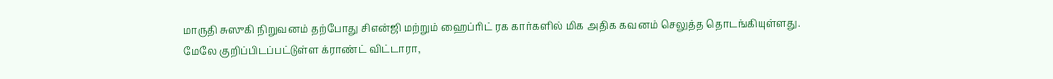மாருதி சுஸுகி நிறுவனம் தற்போது சிஎன்ஜி மற்றும் ஹைப்ரிட் ரக கார்களில் மிக அதிக கவனம் செலுத்த தொடங்கியுள்ளது. மேலே குறிப்பிடப்பட்டுள்ள க்ராண்ட் விட்டாரா,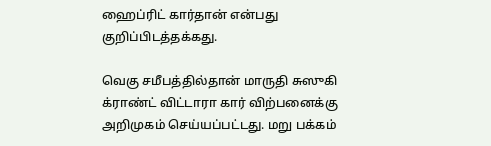ஹைப்ரிட் கார்தான் என்பது குறிப்பிடத்தக்கது.

வெகு சமீபத்தில்தான் மாருதி சுஸுகி க்ராண்ட் விட்டாரா கார் விற்பனைக்கு அறிமுகம் செய்யப்பட்டது. மறு பக்கம்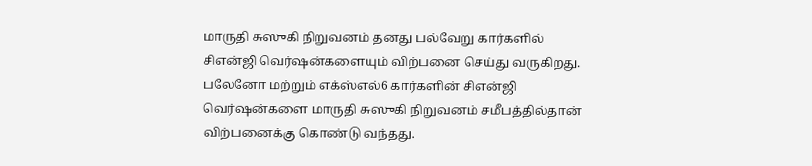மாருதி சுஸுகி நிறுவனம் தனது பல்வேறு கார்களில் சிஎன்ஜி வெர்ஷன்களையும் விற்பனை செய்து வருகிறது. பலேனோ மற்றும் எக்ஸ்எல்6 கார்களின் சிஎன்ஜி வெர்ஷன்களை மாருதி சுஸுகி நிறுவனம் சமீபத்தில்தான் விற்பனைக்கு கொண்டு வந்தது.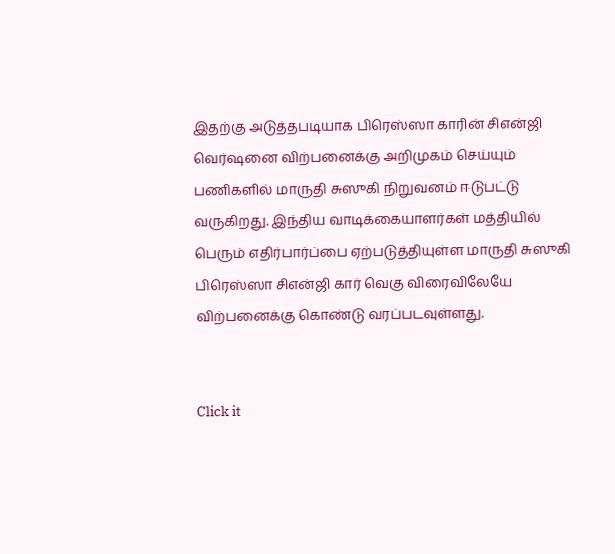இதற்கு அடுத்தபடியாக பிரெஸ்ஸா காரின் சிஎன்ஜி வெர்ஷனை விற்பனைக்கு அறிமுகம் செய்யும் பணிகளில் மாருதி சுஸுகி நிறுவனம் ஈடுபட்டு வருகிறது. இந்திய வாடிக்கையாளர்கள் மத்தியில் பெரும் எதிர்பார்ப்பை ஏற்படுத்தியுள்ள மாருதி சுஸுகி பிரெஸ்ஸா சிஎன்ஜி கார் வெகு விரைவிலேயே விற்பனைக்கு கொண்டு வரப்படவுள்ளது.


Click it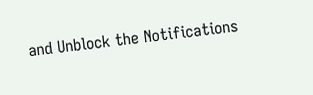and Unblock the Notifications